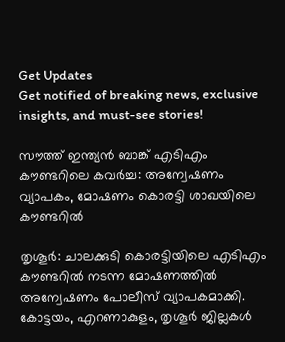Get Updates
Get notified of breaking news, exclusive insights, and must-see stories!

സൗത്ത് ഇന്ത്യന്‍ ബാങ്ക് എടിഎം കൗണ്ടറിലെ കവര്‍ച്ച: അന്വേഷണം വ്യാപകം, മോഷണം കൊരട്ടി ശാഖയിലെ കൗണ്ടറില്‍

തൃശൂര്‍: ചാലക്കുടി കൊരട്ടിയിലെ എടിഎം കൗണ്ടറില്‍ നടന്ന മോഷണത്തില്‍ അന്വേഷണം പോലീസ്‌ വ്യാപകമാക്കി. കോട്ടയം, എറണാകുളം, തൃശൂര്‍ ജില്ലകള്‍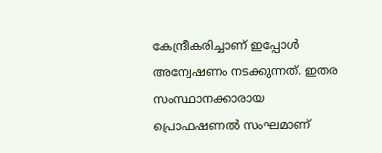കേന്ദ്രീകരിച്ചാണ്‌ ഇപ്പോള്‍ അന്വേഷണം നടക്കുന്നത്‌. ഇതര സംസ്ഥാനക്കാരായ പ്രൊഫഷണല്‍ സംഘമാണ്‌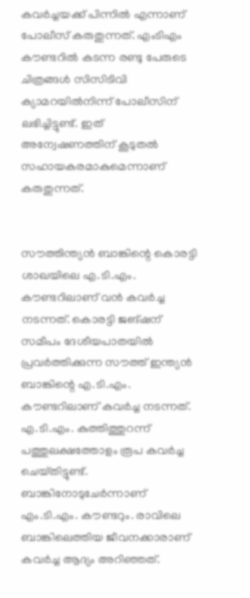കവര്‍ച്ചയക്ക്‌ പിന്നില്‍ എന്നാണ്‌ പോലീസ്‌ കരുതുന്നത്‌. എംടിഎം കൗണ്ടറില്‍ കടന്ന രണ്ടു പേരുടെ ചിത്രങ്ങള്‍ സിസിടിവി ക്യാമറയില്‍നിന്ന്‌ പോലീസിന്‌ ലഭിച്ചിട്ടുണ്ട്‌. ഇത്‌ അന്വേഷണത്തിന്‌ കൂടുതല്‍ സഹായകരമാകുമെന്നാണ്‌ കരുതുന്നത്‌.


സൗത്തിന്ത്യന്‍ ബാങ്കിന്റെ കൊരട്ടി ശാഖയിലെ എ.ടി.എം. കൗണ്ടറിലാണ്‌ വന്‍ കവര്‍ച്ച നടന്നത്‌. കൊരട്ടി ജങ്‌ഷന്‌ സമീപം ദേശീയപാതയില്‍ പ്രവര്‍ത്തിക്കുന്ന സൗത്ത്‌ ഇന്ത്യന്‍ ബാങ്കിന്റെ എ.ടി.എം. കൗണ്ടറിലാണ്‌ കവര്‍ച്ച നടന്നത്‌. എ.ടി.എം. കുത്തിത്തുറന്ന്‌ പത്തുലക്ഷത്തോളം രൂപ കവര്‍ച്ച ചെയ്‌തിട്ടുണ്ട്‌. ബാങ്കിനോടുചേര്‍ന്നാണ്‌ എം.ടി.എം. കൗണ്ടറും. രാവിലെ ബാങ്കിലെത്തിയ ജീവനക്കാരാണ്‌ കവര്‍ച്ച ആദ്യം അറിഞ്ഞത്‌.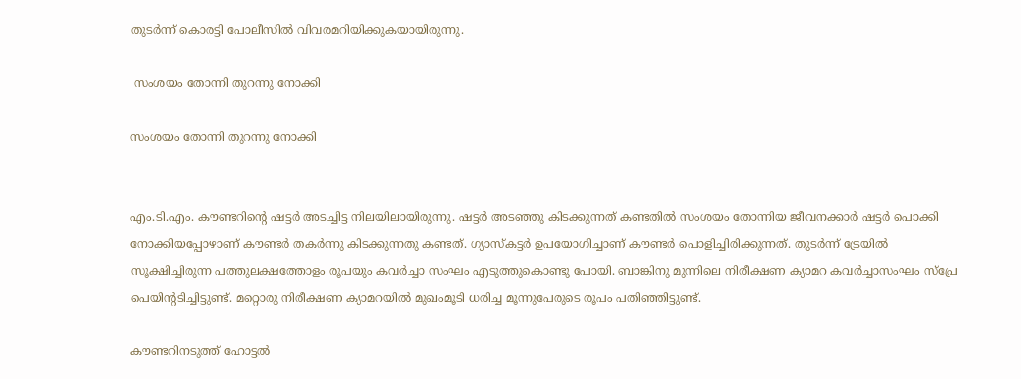തുടര്‍ന്ന്‌ കൊരട്ടി പോലീസില്‍ വിവരമറിയിക്കുകയായിരുന്നു.

 സംശയം തോന്നി തുറന്നു നോക്കി

സംശയം തോന്നി തുറന്നു നോക്കി


എം.ടി.എം. കൗണ്ടറിന്റെ ഷട്ടര്‍ അടച്ചിട്ട നിലയിലായിരുന്നു. ഷട്ടര്‍ അടഞ്ഞു കിടക്കുന്നത്‌ കണ്ടതില്‍ സംശയം തോന്നിയ ജീവനക്കാര്‍ ഷട്ടര്‍ പൊക്കി നോക്കിയപ്പോഴാണ്‌ കൗണ്ടര്‍ തകര്‍ന്നു കിടക്കുന്നതു കണ്ടത്‌. ഗ്യാസ്‌കട്ടര്‍ ഉപയോഗിച്ചാണ്‌ കൗണ്ടര്‍ പൊളിച്ചിരിക്കുന്നത്‌. തുടര്‍ന്ന്‌ ട്രേയില്‍ സൂക്ഷിച്ചിരുന്ന പത്തുലക്ഷത്തോളം രൂപയും കവര്‍ച്ചാ സംഘം എടുത്തുകൊണ്ടു പോയി. ബാങ്കിനു മുന്നിലെ നിരീക്ഷണ ക്യാമറ കവര്‍ച്ചാസംഘം സ്‌പ്രേ പെയിന്റടിച്ചിട്ടുണ്ട്‌. മറ്റൊരു നിരീക്ഷണ ക്യാമറയില്‍ മുഖംമൂടി ധരിച്ച മൂന്നുപേരുടെ രൂപം പതിഞ്ഞിട്ടുണ്ട്‌.

കൗണ്ടറിനടുത്ത് ഹോട്ടല്‍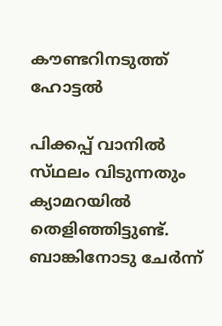കൗണ്ടറിനടുത്ത് ഹോട്ടല്‍

പിക്കപ്പ്‌ വാനില്‍ സ്‌ഥലം വിടുന്നതും ക്യാമറയില്‍ തെളിഞ്ഞിട്ടുണ്ട്‌. ബാങ്കിനോടു ചേര്‍ന്ന്‌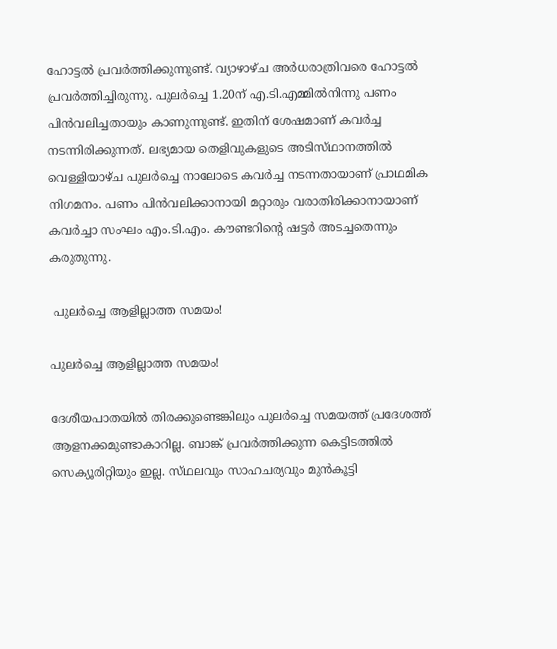ഹോട്ടല്‍ പ്രവര്‍ത്തിക്കുന്നുണ്ട്‌. വ്യാഴാഴ്‌ച അര്‍ധരാത്രിവരെ ഹോട്ടല്‍ പ്രവര്‍ത്തിച്ചിരുന്നു. പുലര്‍ച്ചെ 1.20ന്‌ എ.ടി.എമ്മില്‍നിന്നു പണം പിന്‍വലിച്ചതായും കാണുന്നുണ്ട്‌. ഇതിന്‌ ശേഷമാണ്‌ കവര്‍ച്ച നടന്നിരിക്കുന്നത്‌. ലഭ്യമായ തെളിവുകളുടെ അടിസ്‌ഥാനത്തില്‍ വെള്ളിയാഴ്‌ച പുലര്‍ച്ചെ നാലോടെ കവര്‍ച്ച നടന്നതായാണ്‌ പ്രാഥമിക നിഗമനം. പണം പിന്‍വലിക്കാനായി മറ്റാരും വരാതിരിക്കാനായാണ്‌ കവര്‍ച്ചാ സംഘം എം.ടി.എം. കൗണ്ടറിന്റെ ഷട്ടര്‍ അടച്ചതെന്നും കരുതുന്നു.

 പുലര്‍ച്ചെ ആളില്ലാത്ത സമയം!

പുലര്‍ച്ചെ ആളില്ലാത്ത സമയം!

ദേശീയപാതയില്‍ തിരക്കുണ്ടെങ്കിലും പുലര്‍ച്ചെ സമയത്ത്‌ പ്രദേശത്ത്‌ ആളനക്കമുണ്ടാകാറില്ല. ബാങ്ക്‌ പ്രവര്‍ത്തിക്കുന്ന കെട്ടിടത്തില്‍ സെക്യൂരിറ്റിയും ഇല്ല. സ്‌ഥലവും സാഹചര്യവും മുന്‍കൂട്ടി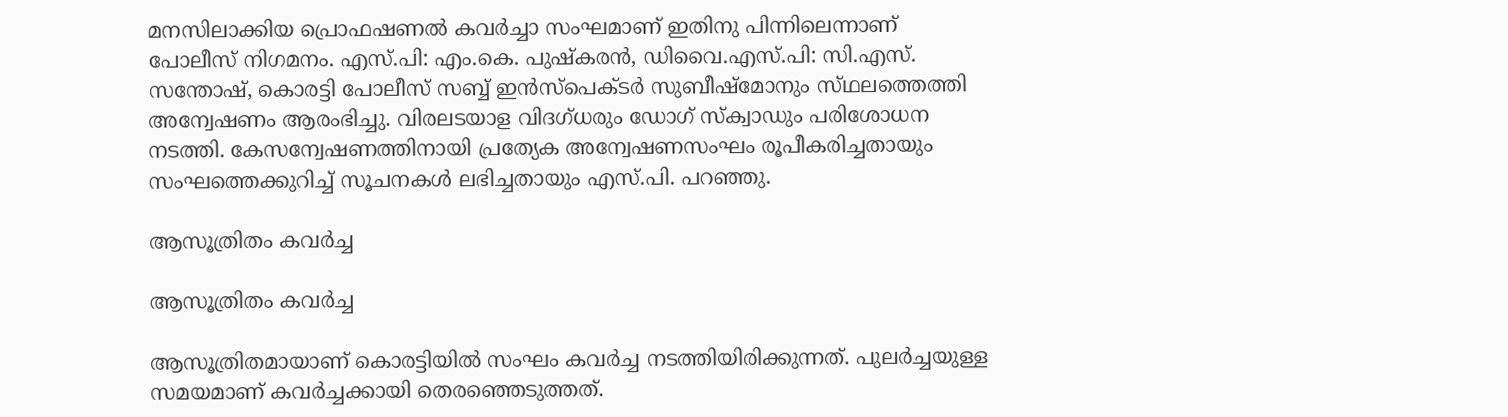മനസിലാക്കിയ പ്രൊഫഷണല്‍ കവര്‍ച്ചാ സംഘമാണ്‌ ഇതിനു പിന്നിലെന്നാണ്‌ പോലീസ്‌ നിഗമനം. എസ്‌.പി: എം.കെ. പുഷ്‌കരന്‍, ഡിവൈ.എസ്‌.പി: സി.എസ്‌. സന്തോഷ്‌, കൊരട്ടി പോലീസ്‌ സബ്ബ്‌ ഇന്‍സ്‌പെക്‌ടര്‍ സുബീഷ്‌മോനും സ്‌ഥലത്തെത്തി അന്വേഷണം ആരംഭിച്ചു. വിരലടയാള വിദഗ്‌ധരും ഡോഗ്‌ സ്‌ക്വാഡും പരിശോധന നടത്തി. കേസന്വേഷണത്തിനായി പ്രത്യേക അന്വേഷണസംഘം രൂപീകരിച്ചതായും സംഘത്തെക്കുറിച്ച്‌ സൂചനകള്‍ ലഭിച്ചതായും എസ്‌.പി. പറഞ്ഞു.

ആസൂത്രിതം കവര്‍ച്ച

ആസൂത്രിതം കവര്‍ച്ച

ആസൂത്രിതമായാണ്‌ കൊരട്ടിയില്‍ സംഘം കവര്‍ച്ച നടത്തിയിരിക്കുന്നത്‌. പുലര്‍ച്ചയുള്ള സമയമാണ്‌ കവര്‍ച്ചക്കായി തെരഞ്ഞെടുത്തത്‌.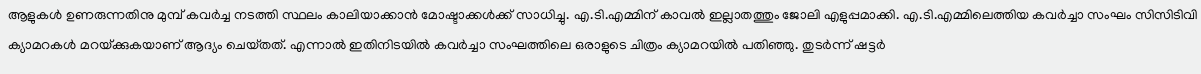ആളുകള്‍ ഉണരുന്നതിനു മുമ്പ്‌ കവര്‍ച്ച നടത്തി സ്ഥലം കാലിയാക്കാന്‍ മോഷ്ടാക്കള്‍ക്ക്‌ സാധിച്ചു. എ.ടി.എമ്മിന്‌ കാവല്‍ ഇല്ലാതത്തും ജോലി എളുപ്പമാക്കി. എ.ടി.എമ്മിലെത്തിയ കവര്‍ച്ചാ സംഘം സിസിടിവി ക്യാമറകള്‍ മറയ്‌ക്കുകയാണ്‌ ആദ്യം ചെയ്‌തത്‌. എന്നാല്‍ ഇതിനിടയില്‍ കവര്‍ച്ചാ സംഘത്തിലെ ഒരാളുടെ ചിത്രം ക്യാമറയില്‍ പതിഞ്ഞു. തുടര്‍ന്ന്‌ ഷട്ടര്‍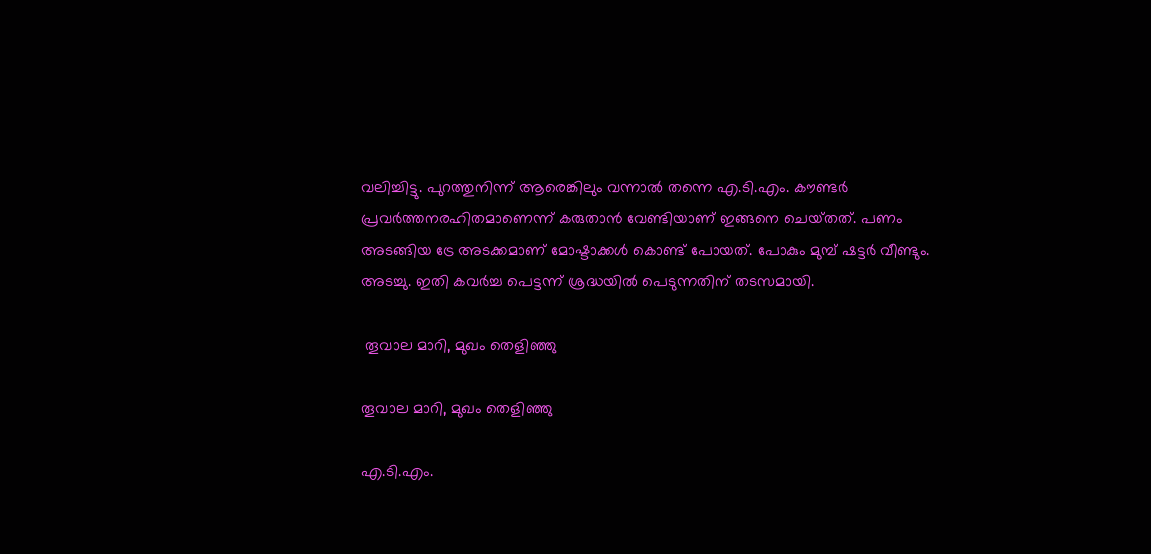വലിച്ചിട്ടു. പുറത്തുനിന്ന്‌ ആരെങ്കിലും വന്നാല്‍ തന്നെ എ.ടി.എം. കൗണ്ടര്‍ പ്രവര്‍ത്തനരഹിതമാണെന്ന്‌ കരുതാന്‍ വേണ്ടിയാണ്‌ ഇങ്ങനെ ചെയ്‌തത്‌. പണം അടങ്ങിയ ട്രേ അടക്കമാണ്‌ മോഷ്ടാക്കള്‍ കൊണ്ട്‌ പോയത്‌. പോകും മുമ്പ്‌ ഷട്ടര്‍ വീണ്ടും. അടച്ചു. ഇതി കവര്‍ച്ച പെട്ടന്ന്‌ ശ്രദ്ധയില്‍ പെടുന്നതിന്‌ തടസമായി.

 തൂവാല മാറി, മുഖം തെളിഞ്ഞു

തൂവാല മാറി, മുഖം തെളിഞ്ഞു

എ.ടി.എം.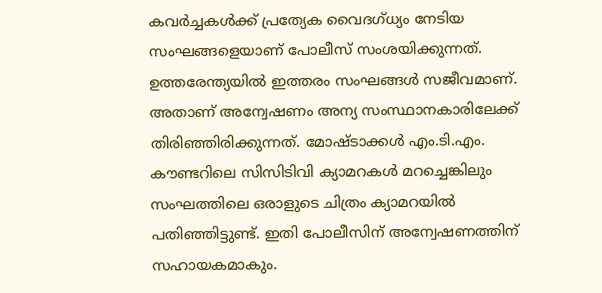കവര്‍ച്ചകള്‍ക്ക്‌ പ്രത്യേക വൈദഗ്‌ധ്യം നേടിയ സംഘങ്ങളെയാണ്‌ പോലീസ്‌ സംശയിക്കുന്നത്‌. ഉത്തരേന്ത്യയില്‍ ഇത്തരം സംഘങ്ങള്‍ സജീവമാണ്‌. അതാണ്‌ അന്വേഷണം അന്യ സംസ്ഥാനകാരിലേക്ക്‌ തിരിഞ്ഞിരിക്കുന്നത്‌. മോഷ്ടാക്കള്‍ എം.ടി.എം. കൗണ്ടറിലെ സിസിടിവി ക്യാമറകള്‍ മറച്ചെങ്കിലും സംഘത്തിലെ ഒരാളുടെ ചിത്രം ക്യാമറയില്‍ പതിഞ്ഞിട്ടുണ്ട്‌. ഇതി പോലീസിന്‌ അന്വേഷണത്തിന്‌ സഹായകമാകും.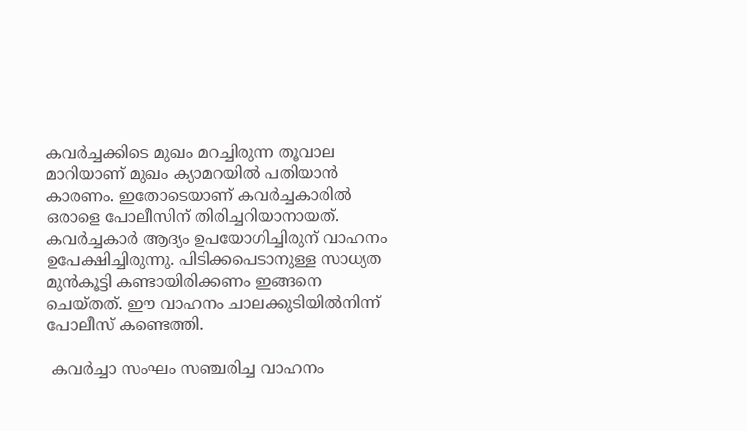കവര്‍ച്ചക്കിടെ മുഖം മറച്ചിരുന്ന തൂവാല മാറിയാണ്‌ മുഖം ക്യാമറയില്‍ പതിയാന്‍ കാരണം. ഇതോടെയാണ്‌ കവര്‍ച്ചകാരില്‍ ഒരാളെ പോലീസിന്‌ തിരിച്ചറിയാനായത്‌. കവര്‍ച്ചകാര്‍ ആദ്യം ഉപയോഗിച്ചിരുന്‌ വാഹനം ഉപേക്ഷിച്ചിരുന്നു. പിടിക്കപെടാനുള്ള സാധ്യത മുന്‍കൂട്ടി കണ്ടായിരിക്കണം ഇങ്ങനെ ചെയ്‌തത്‌. ഈ വാഹനം ചാലക്കുടിയില്‍നിന്ന്‌ പോലീസ്‌ കണ്ടെത്തി.

 കവര്‍ച്ചാ സംഘം സഞ്ചരിച്ച വാഹനം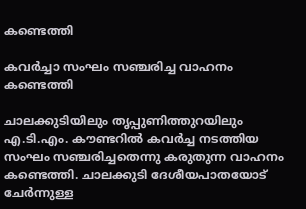കണ്ടെത്തി

കവര്‍ച്ചാ സംഘം സഞ്ചരിച്ച വാഹനം കണ്ടെത്തി

ചാലക്കുടിയിലും തൃപ്പുണിത്തുറയിലും എ.ടി.എം. കൗണ്ടറില്‍ കവര്‍ച്ച നടത്തിയ സംഘം സഞ്ചരിച്ചതെന്നു കരുതുന്ന വാഹനം കണ്ടെത്തി. ചാലക്കുടി ദേശീയപാതയോട്‌ ചേര്‍ന്നുള്ള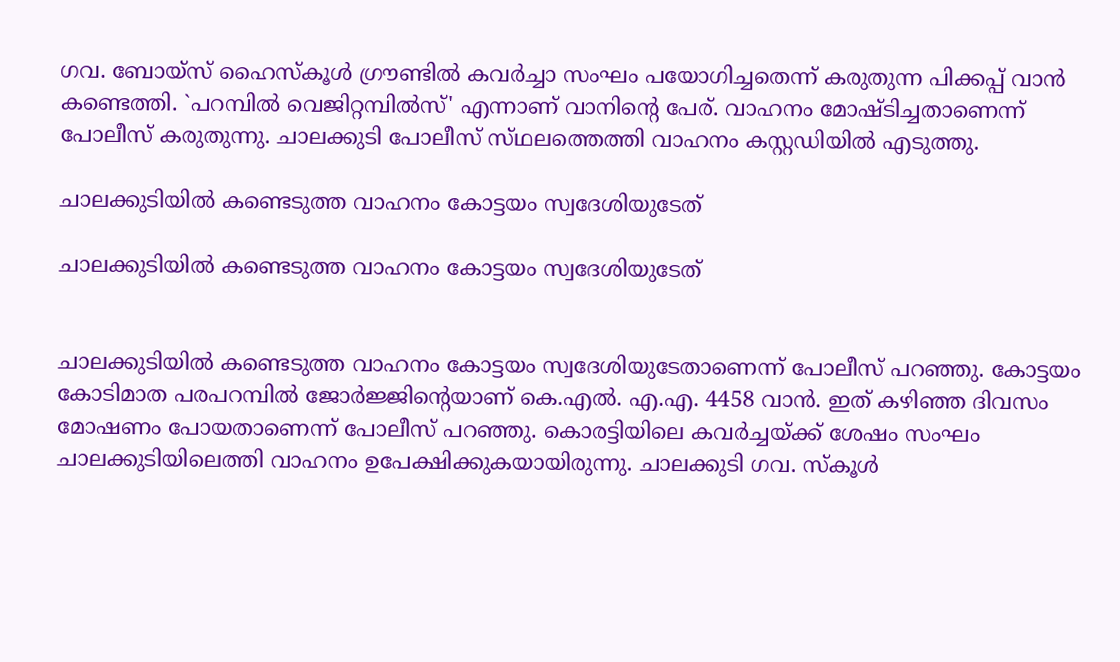ഗവ. ബോയ്‌സ്‌ ഹൈസ്‌കൂള്‍ ഗ്രൗണ്ടില്‍ കവര്‍ച്ചാ സംഘം പയോഗിച്ചതെന്ന്‌ കരുതുന്ന പിക്കപ്പ്‌ വാന്‍ കണ്ടെത്തി. `പറമ്പില്‍ വെജിറ്റമ്പില്‍സ്‌' എന്നാണ്‌ വാനിന്റെ പേര്‌. വാഹനം മോഷ്‌ടിച്ചതാണെന്ന്‌ പോലീസ്‌ കരുതുന്നു. ചാലക്കുടി പോലീസ്‌ സ്‌ഥലത്തെത്തി വാഹനം കസ്റ്റഡിയില്‍ എടുത്തു.

ചാലക്കുടിയില്‍ കണ്ടെടുത്ത വാഹനം കോട്ടയം സ്വദേശിയുടേത്‌

ചാലക്കുടിയില്‍ കണ്ടെടുത്ത വാഹനം കോട്ടയം സ്വദേശിയുടേത്‌


ചാലക്കുടിയില്‍ കണ്ടെടുത്ത വാഹനം കോട്ടയം സ്വദേശിയുടേതാണെന്ന്‌ പോലീസ്‌ പറഞ്ഞു. കോട്ടയം കോടിമാത പരപറമ്പില്‍ ജോര്‍ജ്ജിന്റെയാണ്‌ കെ.എല്‍. എ.എ. 4458 വാന്‍. ഇത്‌ കഴിഞ്ഞ ദിവസം മോഷണം പോയതാണെന്ന്‌ പോലീസ്‌ പറഞ്ഞു. കൊരട്ടിയിലെ കവര്‍ച്ചയ്‌ക്ക്‌ ശേഷം സംഘം ചാലക്കുടിയിലെത്തി വാഹനം ഉപേക്ഷിക്കുകയായിരുന്നു. ചാലക്കുടി ഗവ. സ്‌കൂള്‍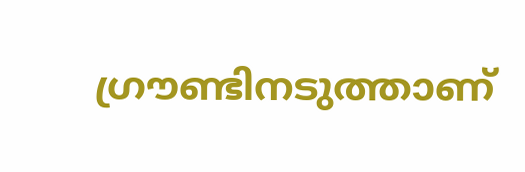ഗ്രൗണ്ടിനടുത്താണ്‌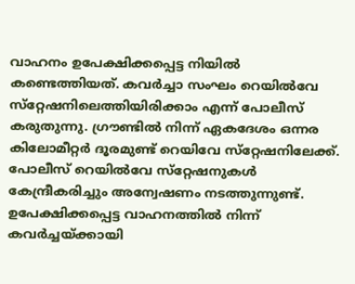വാഹനം ഉപേക്ഷിക്കപ്പെട്ട നിയില്‍ കണ്ടെത്തിയത്‌. കവര്‍ച്ചാ സംഘം റെയില്‍വേ സ്‌റ്റേഷനിലെത്തിയിരിക്കാം എന്ന്‌ പോലീസ്‌ കരുതുന്നു. ഗ്രൗണ്ടില്‍ നിന്ന്‌ ഏകദേശം ഒന്നര കിലോമീറ്റര്‍ ദൂരമുണ്ട്‌ റെയിവേ സ്‌റ്റേഷനിലേക്ക്‌. പോലീസ്‌ റെയില്‍വേ സ്‌റ്റേഷനുകള്‍ കേന്ദ്രീകരിച്ചും അന്വേഷണം നടത്തുന്നുണ്ട്‌. ഉപേക്ഷിക്കപ്പെട്ട വാഹനത്തില്‍ നിന്ന്‌ കവര്‍ച്ചയ്‌ക്കായി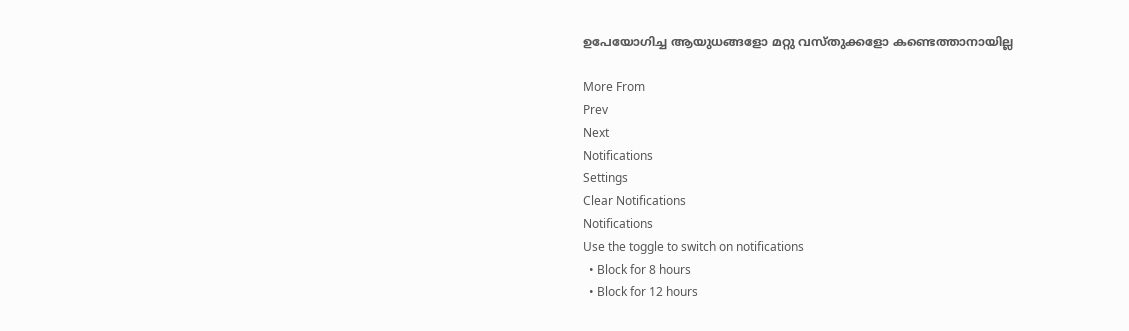ഉപേയോഗിച്ച ആയുധങ്ങളോ മറ്റു വസ്‌തുക്കളോ കണ്ടെത്താനായില്ല

More From
Prev
Next
Notifications
Settings
Clear Notifications
Notifications
Use the toggle to switch on notifications
  • Block for 8 hours
  • Block for 12 hours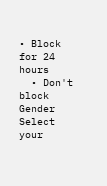• Block for 24 hours
  • Don't block
Gender
Select your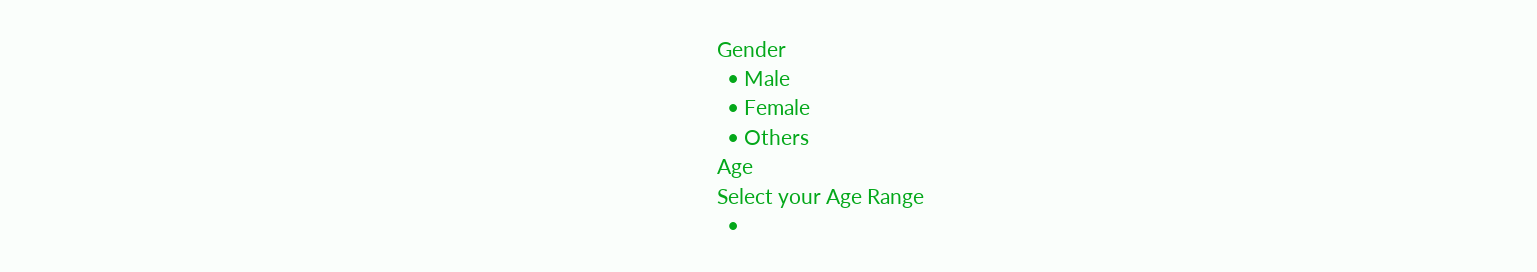Gender
  • Male
  • Female
  • Others
Age
Select your Age Range
  •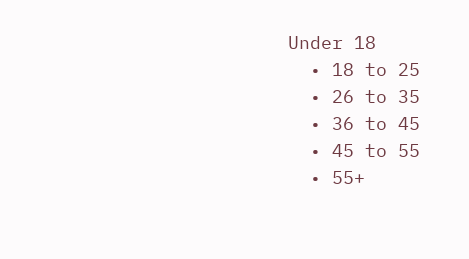Under 18
  • 18 to 25
  • 26 to 35
  • 36 to 45
  • 45 to 55
  • 55+